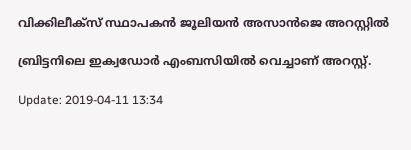വിക്കിലീക്സ് സ്ഥാപകന്‍ ജൂലിയന്‍ അസാന്‍ജെ അറസ്റ്റില്‍

ബ്രിട്ടനിലെ ഇക്വഡോര്‍ എംബസിയില്‍ വെച്ചാണ് അറസ്റ്റ്.

Update: 2019-04-11 13:34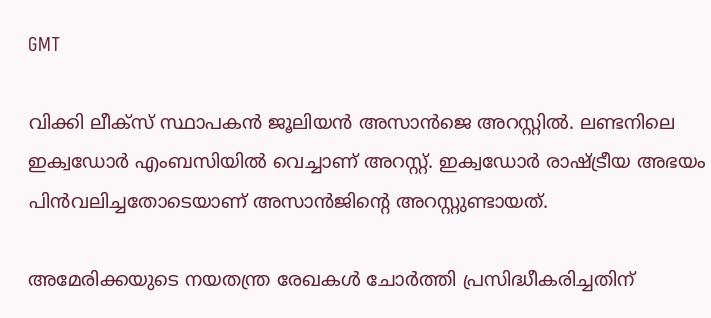GMT

വിക്കി ലീക്സ് സ്ഥാപകന്‍ ജൂലിയന്‍ അസാന്‍ജെ അറസ്റ്റില്‍. ലണ്ടനിലെ ഇക്വഡോര്‍ എംബസിയില്‍ വെച്ചാണ് അറസ്റ്റ്. ഇക്വഡോര്‍ രാഷ്ട്രീയ അഭയം പിന്‍വലിച്ചതോടെയാണ് അസാന്‍ജിന്റെ അറസ്റ്റുണ്ടായത്.

അമേരിക്കയുടെ നയതന്ത്ര രേഖകള്‍ ചോര്‍ത്തി പ്രസിദ്ധീകരിച്ചതിന്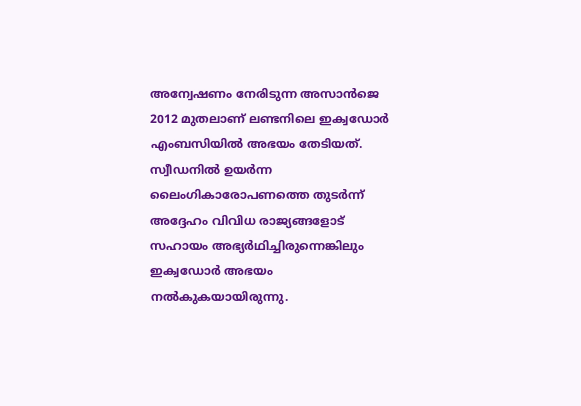അന്വേഷണം നേരിടുന്ന അസാന്‍ജെ 2012 മുതലാണ് ലണ്ടനിലെ ഇക്വഡോര്‍ എംബസിയില്‍ അഭയം തേടിയത്. സ്വീഡനില്‍ ഉയര്‍ന്ന ലൈംഗികാരോപണത്തെ തുടര്‍ന്ന് അദ്ദേഹം വിവിധ രാജ്യങ്ങളോട് സഹായം അഭ്യര്‍ഥിച്ചിരുന്നെങ്കിലും ഇക്വഡോര്‍ അഭയം നല്‍കുകയായിരുന്നു.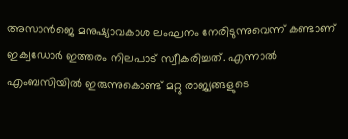അസാന്‍ജെ മനുഷ്യാവകാശ ലംഘനം നേരിടുന്നുവെന്ന് കണ്ടാണ് ഇക്വഡോര്‍ ഇത്തരം നിലപാട് സ്വീകരിച്ചത്. എന്നാല്‍ എംബസിയില്‍ ഇരുന്നുകൊണ്ട് മറ്റു രാജ്യങ്ങളുടെ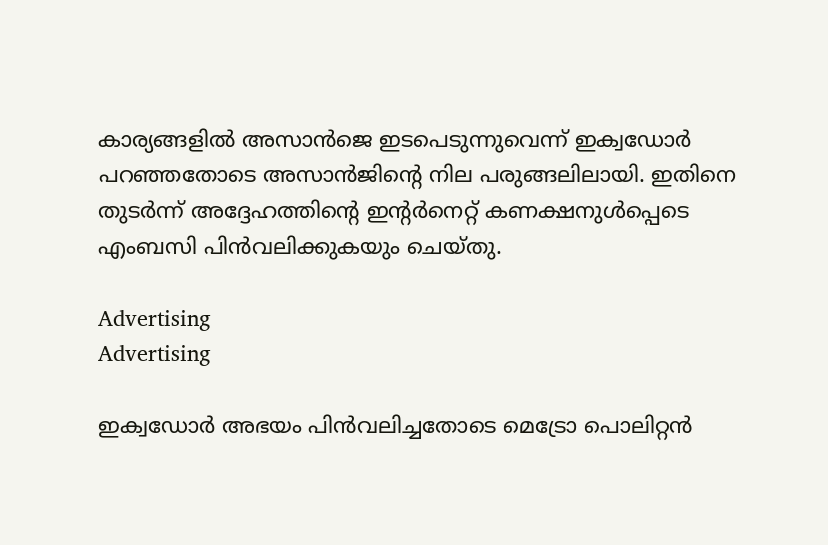കാര്യങ്ങളില്‍ അസാന്‍ജെ ഇടപെടുന്നുവെന്ന് ഇക്വഡോര്‍ പറഞ്ഞതോടെ അസാന്‍ജിന്റെ നില പരുങ്ങലിലായി. ഇതിനെ തുടര്‍ന്ന് അദ്ദേഹത്തിന്റെ ഇന്റര്‍നെറ്റ് കണക്ഷനുള്‍പ്പെടെ എംബസി പിന്‍വലിക്കുകയും ചെയ്തു.

Advertising
Advertising

ഇക്വഡോര്‍ അഭയം പിന്‍വലിച്ചതോടെ മെട്രോ പൊലിറ്റന്‍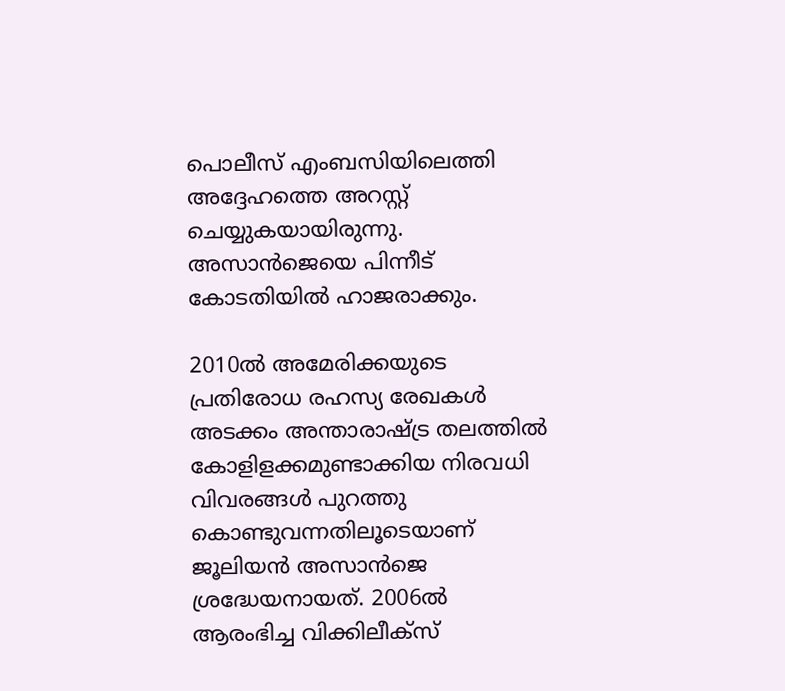പൊലീസ് എംബസിയിലെത്തി അദ്ദേഹത്തെ അറസ്റ്റ് ചെയ്യുകയായിരുന്നു. അസാന്‍ജെയെ പിന്നീട് കോടതിയില്‍ ഹാജരാക്കും.

2010ല്‍ അമേരിക്കയുടെ പ്രതിരോധ രഹസ്യ രേഖകള്‍ അടക്കം അന്താരാഷ്ട്ര തലത്തില്‍ കോളിളക്കമുണ്ടാക്കിയ നിരവധി വിവരങ്ങള്‍ പുറത്തു കൊണ്ടുവന്നതിലൂടെയാണ് ജൂലിയന്‍ അസാന്‍ജെ ശ്രദ്ധേയനായത്. 2006ല്‍ ആരംഭിച്ച വിക്കിലീക്‌സ്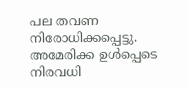പല തവണ നിരോധിക്കപ്പെട്ടു. അമേരിക്ക ഉള്‍പ്പെടെ നിരവധി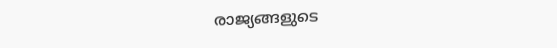രാജ്യങ്ങളുടെ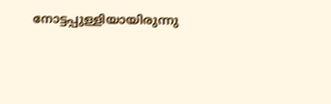നോട്ടപ്പുള്ളിയായിരുന്നു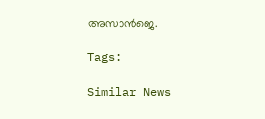അസാന്‍ജെ.

Tags:

Similar News